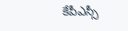కేపీఎస్సీ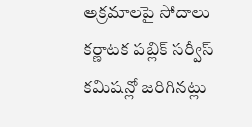అక్రమాలపై సోదాలు
కర్ణాటక పబ్లిక్ సర్వీస్ కమిషన్లో జరిగినట్లు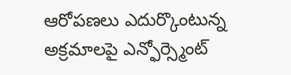ఆరోపణలు ఎదుర్కొంటున్న అక్రమాలపై ఎన్ఫోర్స్మెంట్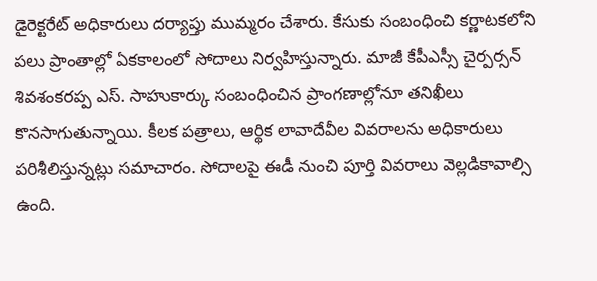డైరెక్టరేట్ అధికారులు దర్యాప్తు ముమ్మరం చేశారు. కేసుకు సంబంధించి కర్ణాటకలోని పలు ప్రాంతాల్లో ఏకకాలంలో సోదాలు నిర్వహిస్తున్నారు. మాజీ కేపీఎస్సీ చైర్పర్సన్ శివశంకరప్ప ఎస్. సాహుకార్కు సంబంధించిన ప్రాంగణాల్లోనూ తనిఖీలు కొనసాగుతున్నాయి. కీలక పత్రాలు, ఆర్థిక లావాదేవీల వివరాలను అధికారులు పరిశీలిస్తున్నట్లు సమాచారం. సోదాలపై ఈడీ నుంచి పూర్తి వివరాలు వెల్లడికావాల్సి ఉంది.